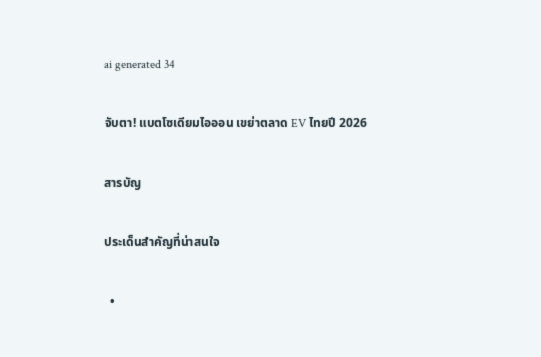ai generated 34

จับตา! แบตโซเดียมไอออน เขย่าตลาด EV ไทยปี 2026

สารบัญ

ประเด็นสำคัญที่น่าสนใจ

  •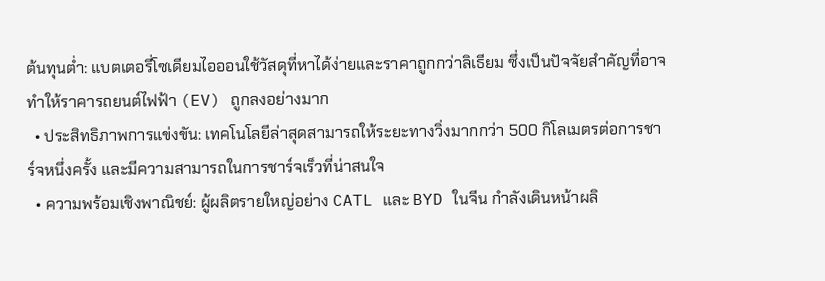ต้นทุนต่ำ: แบตเตอรี่โซเดียมไอออนใช้วัสดุที่หาได้ง่ายและราคาถูกกว่าลิเธียม ซึ่งเป็นปัจจัยสำคัญที่อาจทำให้ราคารถยนต์ไฟฟ้า (EV) ถูกลงอย่างมาก
  • ประสิทธิภาพการแข่งขัน: เทคโนโลยีล่าสุดสามารถให้ระยะทางวิ่งมากกว่า 500 กิโลเมตรต่อการชาร์จหนึ่งครั้ง และมีความสามารถในการชาร์จเร็วที่น่าสนใจ
  • ความพร้อมเชิงพาณิชย์: ผู้ผลิตรายใหญ่อย่าง CATL และ BYD ในจีน กำลังเดินหน้าผลิ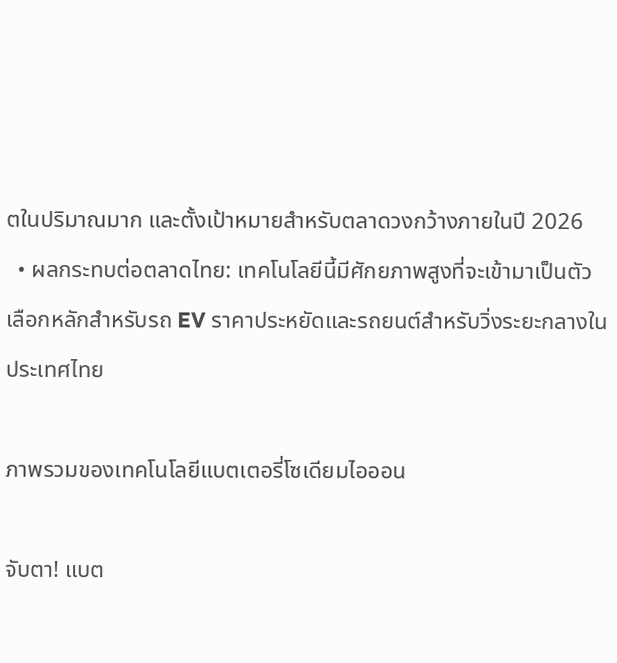ตในปริมาณมาก และตั้งเป้าหมายสำหรับตลาดวงกว้างภายในปี 2026
  • ผลกระทบต่อตลาดไทย: เทคโนโลยีนี้มีศักยภาพสูงที่จะเข้ามาเป็นตัวเลือกหลักสำหรับรถ EV ราคาประหยัดและรถยนต์สำหรับวิ่งระยะกลางในประเทศไทย

ภาพรวมของเทคโนโลยีแบตเตอรี่โซเดียมไอออน

จับตา! แบต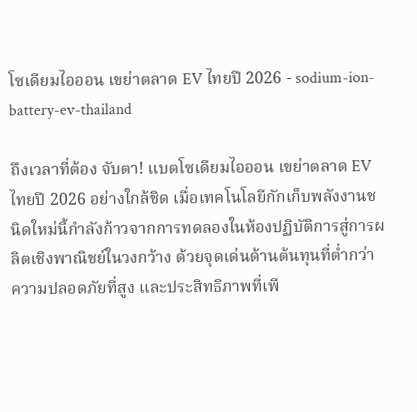โซเดียมไอออน เขย่าตลาด EV ไทยปี 2026 - sodium-ion-battery-ev-thailand

ถึงเวลาที่ต้อง จับตา! แบตโซเดียมไอออน เขย่าตลาด EV ไทยปี 2026 อย่างใกล้ชิด เมื่อเทคโนโลยีกักเก็บพลังงานชนิดใหม่นี้กำลังก้าวจากการทดลองในห้องปฏิบัติการสู่การผลิตเชิงพาณิชย์ในวงกว้าง ด้วยจุดเด่นด้านต้นทุนที่ต่ำกว่า ความปลอดภัยที่สูง และประสิทธิภาพที่เพี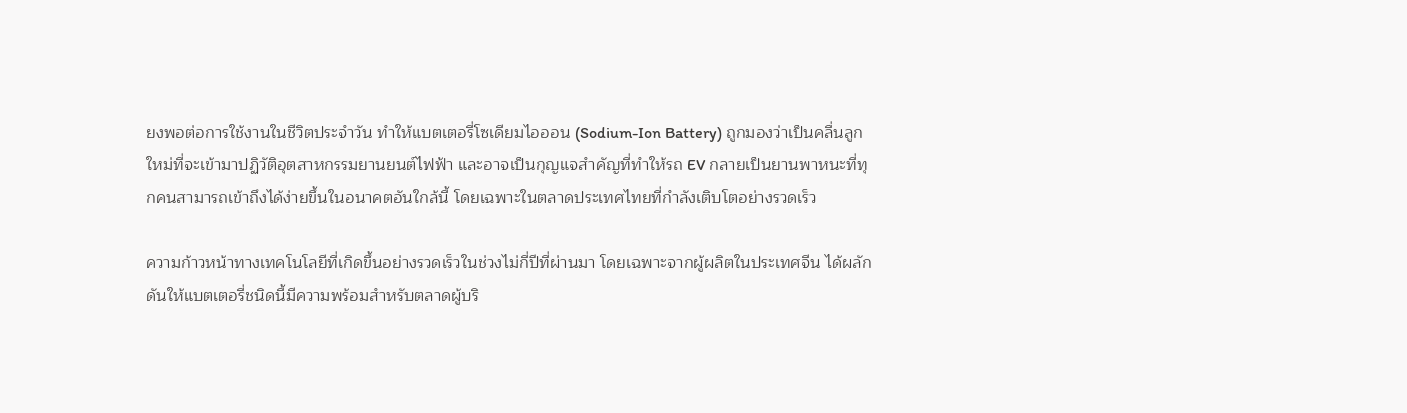ยงพอต่อการใช้งานในชีวิตประจำวัน ทำให้แบตเตอรี่โซเดียมไอออน (Sodium-Ion Battery) ถูกมองว่าเป็นคลื่นลูกใหม่ที่จะเข้ามาปฏิวัติอุตสาหกรรมยานยนต์ไฟฟ้า และอาจเป็นกุญแจสำคัญที่ทำให้รถ EV กลายเป็นยานพาหนะที่ทุกคนสามารถเข้าถึงได้ง่ายขึ้นในอนาคตอันใกล้นี้ โดยเฉพาะในตลาดประเทศไทยที่กำลังเติบโตอย่างรวดเร็ว

ความก้าวหน้าทางเทคโนโลยีที่เกิดขึ้นอย่างรวดเร็วในช่วงไม่กี่ปีที่ผ่านมา โดยเฉพาะจากผู้ผลิตในประเทศจีน ได้ผลักดันให้แบตเตอรี่ชนิดนี้มีความพร้อมสำหรับตลาดผู้บริ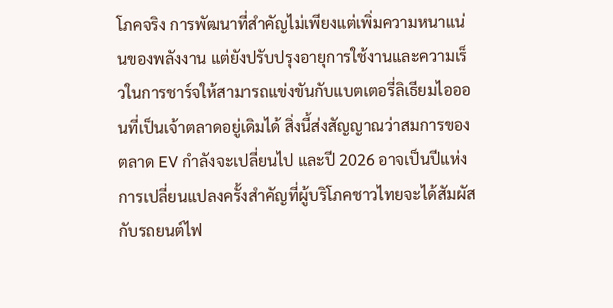โภคจริง การพัฒนาที่สำคัญไม่เพียงแต่เพิ่มความหนาแน่นของพลังงาน แต่ยังปรับปรุงอายุการใช้งานและความเร็วในการชาร์จให้สามารถแข่งขันกับแบตเตอรี่ลิเธียมไอออนที่เป็นเจ้าตลาดอยู่เดิมได้ สิ่งนี้ส่งสัญญาณว่าสมการของตลาด EV กำลังจะเปลี่ยนไป และปี 2026 อาจเป็นปีแห่งการเปลี่ยนแปลงครั้งสำคัญที่ผู้บริโภคชาวไทยจะได้สัมผัสกับรถยนต์ไฟ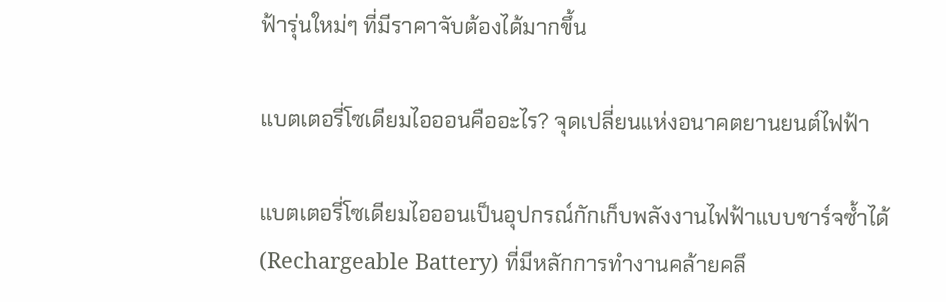ฟ้ารุ่นใหม่ๆ ที่มีราคาจับต้องได้มากขึ้น

แบตเตอรี่โซเดียมไอออนคืออะไร? จุดเปลี่ยนแห่งอนาคตยานยนต์ไฟฟ้า

แบตเตอรี่โซเดียมไอออนเป็นอุปกรณ์กักเก็บพลังงานไฟฟ้าแบบชาร์จซ้ำได้ (Rechargeable Battery) ที่มีหลักการทำงานคล้ายคลึ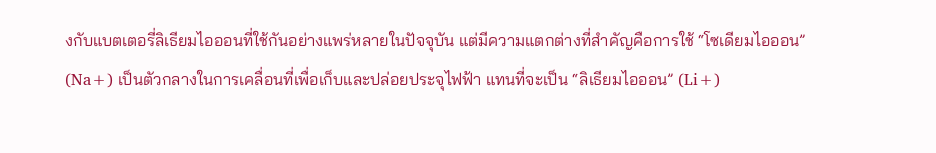งกับแบตเตอรี่ลิเธียมไอออนที่ใช้กันอย่างแพร่หลายในปัจจุบัน แต่มีความแตกต่างที่สำคัญคือการใช้ “โซเดียมไอออน” (Na+) เป็นตัวกลางในการเคลื่อนที่เพื่อเก็บและปล่อยประจุไฟฟ้า แทนที่จะเป็น “ลิเธียมไอออน” (Li+)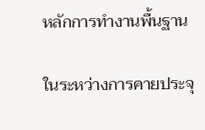หลักการทำงานพื้นฐาน

ในระหว่างการคายประจุ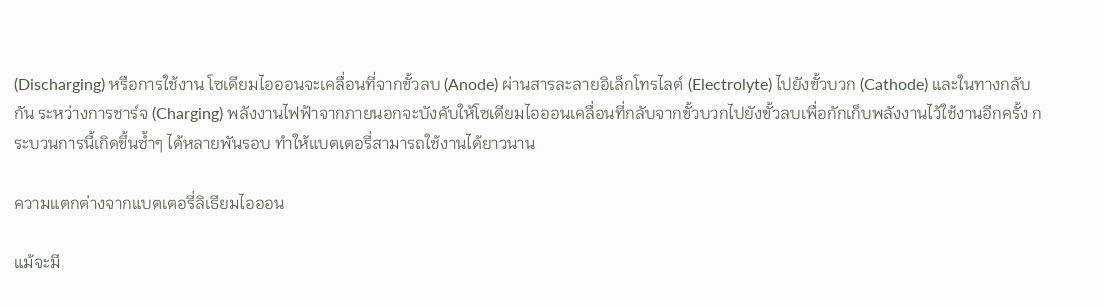(Discharging) หรือการใช้งาน โซเดียมไอออนจะเคลื่อนที่จากขั้วลบ (Anode) ผ่านสารละลายอิเล็กโทรไลต์ (Electrolyte) ไปยังขั้วบวก (Cathode) และในทางกลับกัน ระหว่างการชาร์จ (Charging) พลังงานไฟฟ้าจากภายนอกจะบังคับให้โซเดียมไอออนเคลื่อนที่กลับจากขั้วบวกไปยังขั้วลบเพื่อกักเก็บพลังงานไว้ใช้งานอีกครั้ง กระบวนการนี้เกิดขึ้นซ้ำๆ ได้หลายพันรอบ ทำให้แบตเตอรี่สามารถใช้งานได้ยาวนาน

ความแตกต่างจากแบตเตอรี่ลิเธียมไอออน

แม้จะมี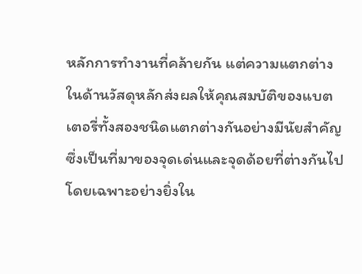หลักการทำงานที่คล้ายกัน แต่ความแตกต่างในด้านวัสดุหลักส่งผลให้คุณสมบัติของแบตเตอรี่ทั้งสองชนิดแตกต่างกันอย่างมีนัยสำคัญ ซึ่งเป็นที่มาของจุดเด่นและจุดด้อยที่ต่างกันไป โดยเฉพาะอย่างยิ่งใน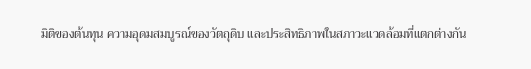มิติของต้นทุน ความอุดมสมบูรณ์ของวัตถุดิบ และประสิทธิภาพในสภาวะแวดล้อมที่แตกต่างกัน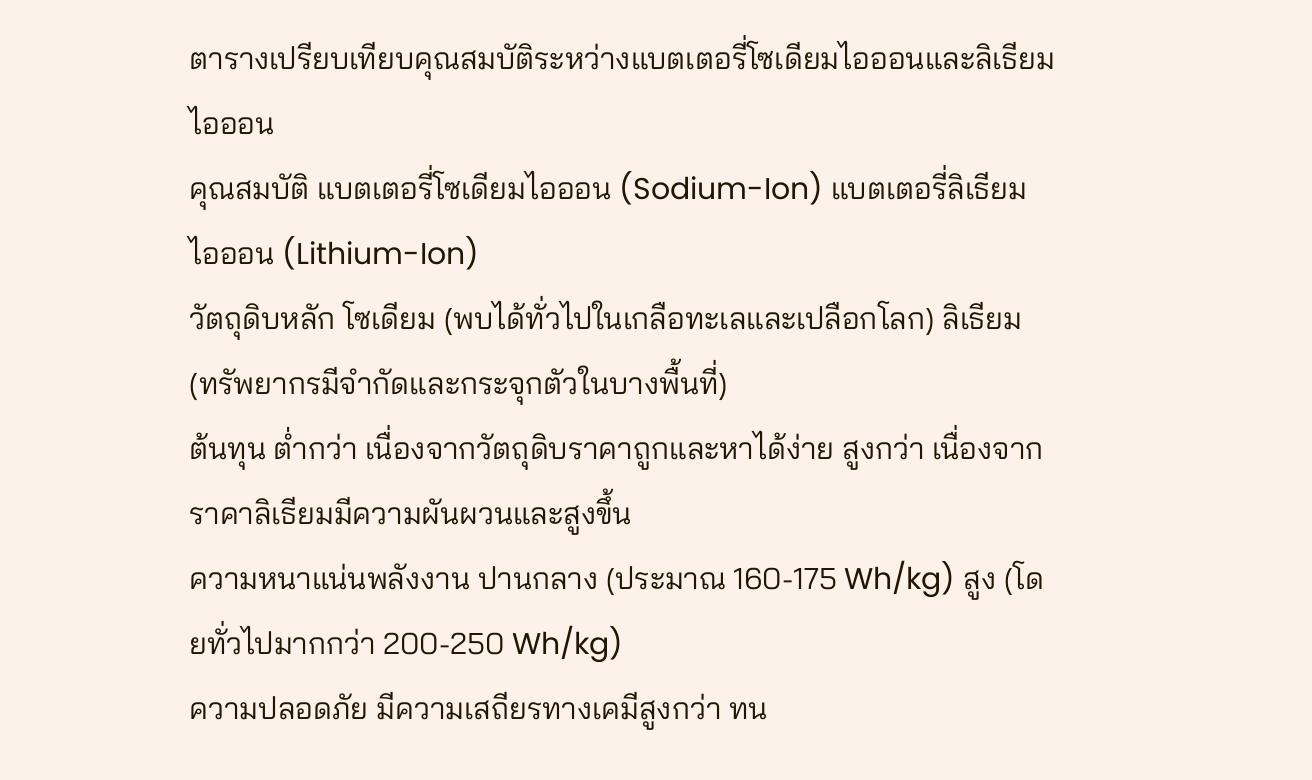ตารางเปรียบเทียบคุณสมบัติระหว่างแบตเตอรี่โซเดียมไอออนและลิเธียมไอออน
คุณสมบัติ แบตเตอรี่โซเดียมไอออน (Sodium-Ion) แบตเตอรี่ลิเธียมไอออน (Lithium-Ion)
วัตถุดิบหลัก โซเดียม (พบได้ทั่วไปในเกลือทะเลและเปลือกโลก) ลิเธียม (ทรัพยากรมีจำกัดและกระจุกตัวในบางพื้นที่)
ต้นทุน ต่ำกว่า เนื่องจากวัตถุดิบราคาถูกและหาได้ง่าย สูงกว่า เนื่องจากราคาลิเธียมมีความผันผวนและสูงขึ้น
ความหนาแน่นพลังงาน ปานกลาง (ประมาณ 160-175 Wh/kg) สูง (โดยทั่วไปมากกว่า 200-250 Wh/kg)
ความปลอดภัย มีความเสถียรทางเคมีสูงกว่า ทน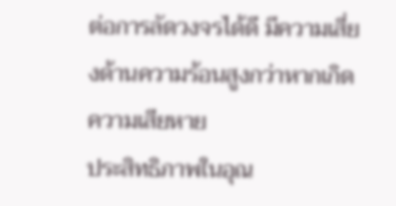ต่อการลัดวงจรได้ดี มีความเสี่ยงด้านความร้อนสูงกว่าหากเกิดความเสียหาย
ประสิทธิภาพในอุณ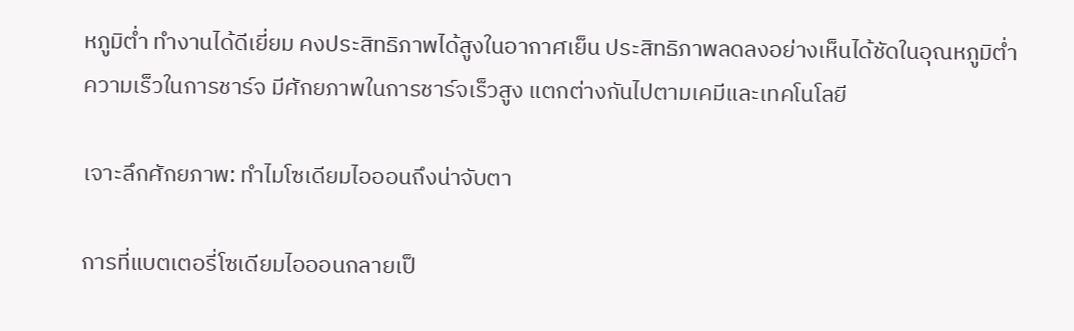หภูมิต่ำ ทำงานได้ดีเยี่ยม คงประสิทธิภาพได้สูงในอากาศเย็น ประสิทธิภาพลดลงอย่างเห็นได้ชัดในอุณหภูมิต่ำ
ความเร็วในการชาร์จ มีศักยภาพในการชาร์จเร็วสูง แตกต่างกันไปตามเคมีและเทคโนโลยี

เจาะลึกศักยภาพ: ทำไมโซเดียมไอออนถึงน่าจับตา

การที่แบตเตอรี่โซเดียมไอออนกลายเป็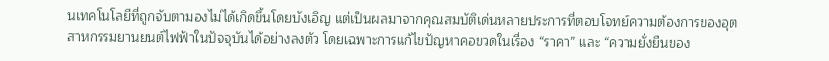นเทคโนโลยีที่ถูกจับตามองไม่ได้เกิดขึ้นโดยบังเอิญ แต่เป็นผลมาจากคุณสมบัติเด่นหลายประการที่ตอบโจทย์ความต้องการของอุตสาหกรรมยานยนต์ไฟฟ้าในปัจจุบันได้อย่างลงตัว โดยเฉพาะการแก้ไขปัญหาคอขวดในเรื่อง “ราคา” และ “ความยั่งยืนของ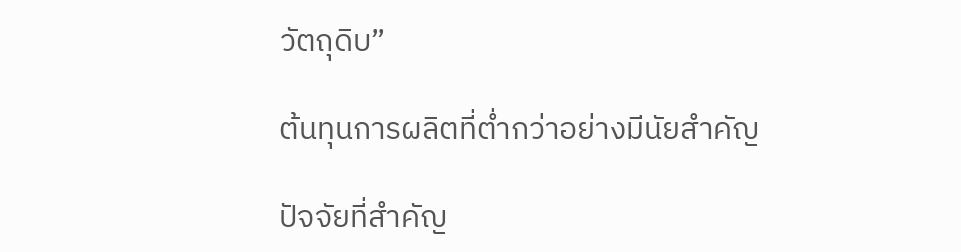วัตถุดิบ”

ต้นทุนการผลิตที่ต่ำกว่าอย่างมีนัยสำคัญ

ปัจจัยที่สำคัญ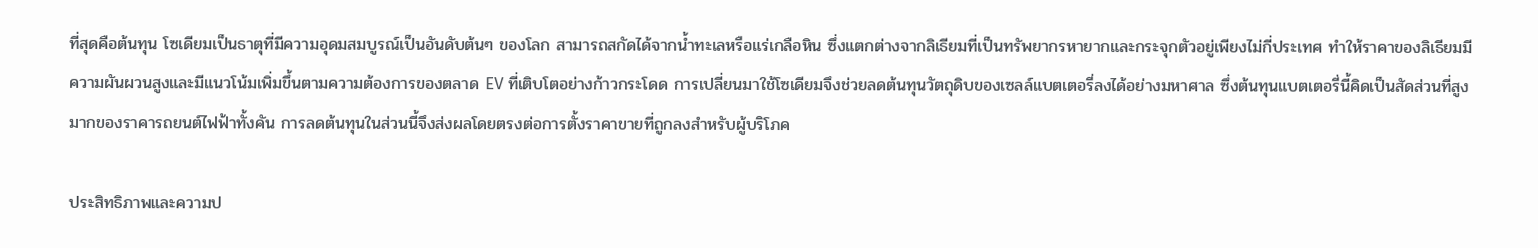ที่สุดคือต้นทุน โซเดียมเป็นธาตุที่มีความอุดมสมบูรณ์เป็นอันดับต้นๆ ของโลก สามารถสกัดได้จากน้ำทะเลหรือแร่เกลือหิน ซึ่งแตกต่างจากลิเธียมที่เป็นทรัพยากรหายากและกระจุกตัวอยู่เพียงไม่กี่ประเทศ ทำให้ราคาของลิเธียมมีความผันผวนสูงและมีแนวโน้มเพิ่มขึ้นตามความต้องการของตลาด EV ที่เติบโตอย่างก้าวกระโดด การเปลี่ยนมาใช้โซเดียมจึงช่วยลดต้นทุนวัตถุดิบของเซลล์แบตเตอรี่ลงได้อย่างมหาศาล ซึ่งต้นทุนแบตเตอรี่นี้คิดเป็นสัดส่วนที่สูงมากของราคารถยนต์ไฟฟ้าทั้งคัน การลดต้นทุนในส่วนนี้จึงส่งผลโดยตรงต่อการตั้งราคาขายที่ถูกลงสำหรับผู้บริโภค

ประสิทธิภาพและความป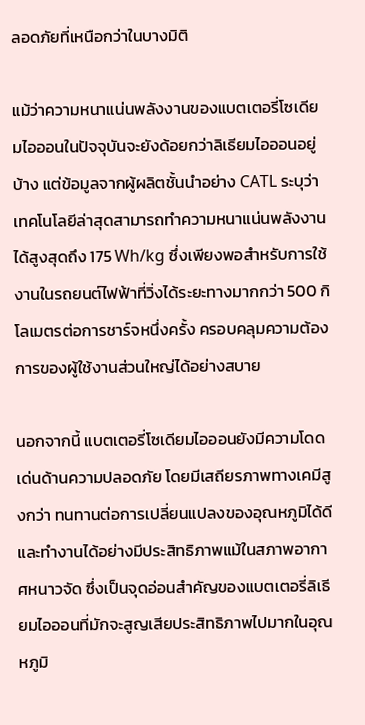ลอดภัยที่เหนือกว่าในบางมิติ

แม้ว่าความหนาแน่นพลังงานของแบตเตอรี่โซเดียมไอออนในปัจจุบันจะยังด้อยกว่าลิเธียมไอออนอยู่บ้าง แต่ข้อมูลจากผู้ผลิตชั้นนำอย่าง CATL ระบุว่าเทคโนโลยีล่าสุดสามารถทำความหนาแน่นพลังงานได้สูงสุดถึง 175 Wh/kg ซึ่งเพียงพอสำหรับการใช้งานในรถยนต์ไฟฟ้าที่วิ่งได้ระยะทางมากกว่า 500 กิโลเมตรต่อการชาร์จหนึ่งครั้ง ครอบคลุมความต้องการของผู้ใช้งานส่วนใหญ่ได้อย่างสบาย

นอกจากนี้ แบตเตอรี่โซเดียมไอออนยังมีความโดดเด่นด้านความปลอดภัย โดยมีเสถียรภาพทางเคมีสูงกว่า ทนทานต่อการเปลี่ยนแปลงของอุณหภูมิได้ดี และทำงานได้อย่างมีประสิทธิภาพแม้ในสภาพอากาศหนาวจัด ซึ่งเป็นจุดอ่อนสำคัญของแบตเตอรี่ลิเธียมไอออนที่มักจะสูญเสียประสิทธิภาพไปมากในอุณหภูมิ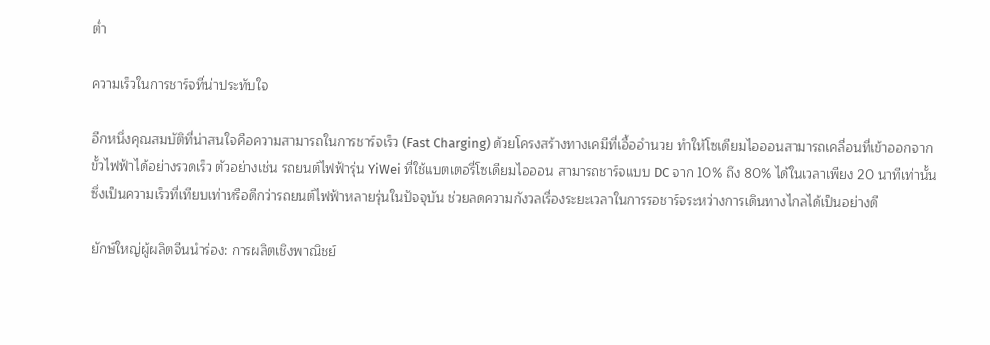ต่ำ

ความเร็วในการชาร์จที่น่าประทับใจ

อีกหนึ่งคุณสมบัติที่น่าสนใจคือความสามารถในการชาร์จเร็ว (Fast Charging) ด้วยโครงสร้างทางเคมีที่เอื้ออำนวย ทำให้โซเดียมไอออนสามารถเคลื่อนที่เข้าออกจากขั้วไฟฟ้าได้อย่างรวดเร็ว ตัวอย่างเช่น รถยนต์ไฟฟ้ารุ่น YiWei ที่ใช้แบตเตอรี่โซเดียมไอออน สามารถชาร์จแบบ DC จาก 10% ถึง 80% ได้ในเวลาเพียง 20 นาทีเท่านั้น ซึ่งเป็นความเร็วที่เทียบเท่าหรือดีกว่ารถยนต์ไฟฟ้าหลายรุ่นในปัจจุบัน ช่วยลดความกังวลเรื่องระยะเวลาในการรอชาร์จระหว่างการเดินทางไกลได้เป็นอย่างดี

ยักษ์ใหญ่ผู้ผลิตจีนนำร่อง: การผลิตเชิงพาณิชย์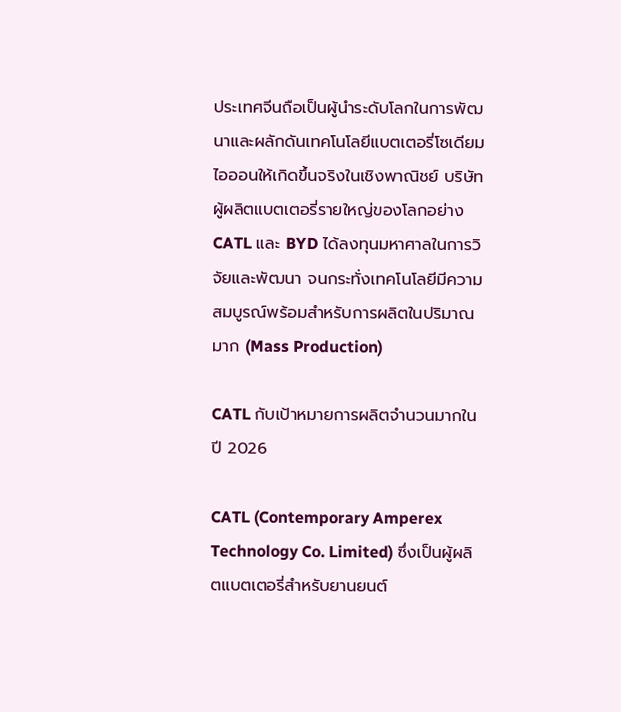ประเทศจีนถือเป็นผู้นำระดับโลกในการพัฒนาและผลักดันเทคโนโลยีแบตเตอรี่โซเดียมไอออนให้เกิดขึ้นจริงในเชิงพาณิชย์ บริษัทผู้ผลิตแบตเตอรี่รายใหญ่ของโลกอย่าง CATL และ BYD ได้ลงทุนมหาศาลในการวิจัยและพัฒนา จนกระทั่งเทคโนโลยีมีความสมบูรณ์พร้อมสำหรับการผลิตในปริมาณมาก (Mass Production)

CATL กับเป้าหมายการผลิตจำนวนมากในปี 2026

CATL (Contemporary Amperex Technology Co. Limited) ซึ่งเป็นผู้ผลิตแบตเตอรี่สำหรับยานยนต์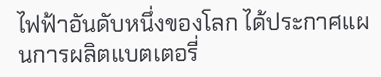ไฟฟ้าอันดับหนึ่งของโลก ได้ประกาศแผนการผลิตแบตเตอรี่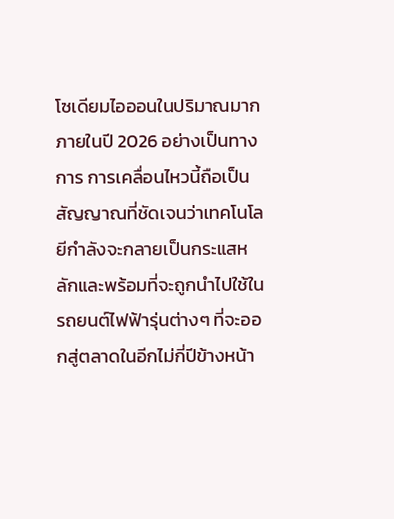โซเดียมไอออนในปริมาณมากภายในปี 2026 อย่างเป็นทางการ การเคลื่อนไหวนี้ถือเป็นสัญญาณที่ชัดเจนว่าเทคโนโลยีกำลังจะกลายเป็นกระแสหลักและพร้อมที่จะถูกนำไปใช้ในรถยนต์ไฟฟ้ารุ่นต่างๆ ที่จะออกสู่ตลาดในอีกไม่กี่ปีข้างหน้า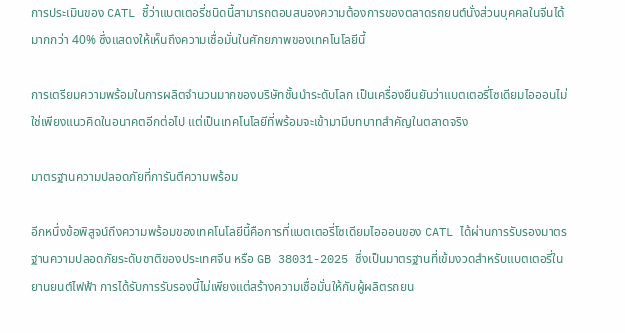การประเมินของ CATL ชี้ว่าแบตเตอรี่ชนิดนี้สามารถตอบสนองความต้องการของตลาดรถยนต์นั่งส่วนบุคคลในจีนได้มากกว่า 40% ซึ่งแสดงให้เห็นถึงความเชื่อมั่นในศักยภาพของเทคโนโลยีนี้

การเตรียมความพร้อมในการผลิตจำนวนมากของบริษัทชั้นนำระดับโลก เป็นเครื่องยืนยันว่าแบตเตอรี่โซเดียมไอออนไม่ใช่เพียงแนวคิดในอนาคตอีกต่อไป แต่เป็นเทคโนโลยีที่พร้อมจะเข้ามามีบทบาทสำคัญในตลาดจริง

มาตรฐานความปลอดภัยที่การันตีความพร้อม

อีกหนึ่งข้อพิสูจน์ถึงความพร้อมของเทคโนโลยีนี้คือการที่แบตเตอรี่โซเดียมไอออนของ CATL ได้ผ่านการรับรองมาตรฐานความปลอดภัยระดับชาติของประเทศจีน หรือ GB 38031-2025 ซึ่งเป็นมาตรฐานที่เข้มงวดสำหรับแบตเตอรี่ในยานยนต์ไฟฟ้า การได้รับการรับรองนี้ไม่เพียงแต่สร้างความเชื่อมั่นให้กับผู้ผลิตรถยน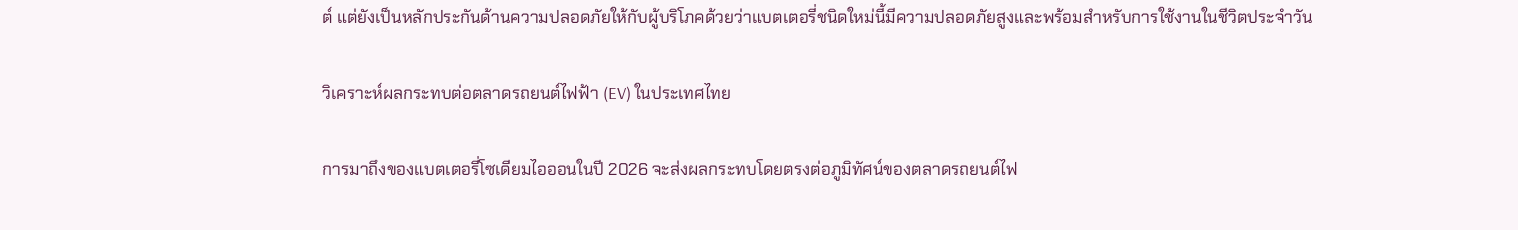ต์ แต่ยังเป็นหลักประกันด้านความปลอดภัยให้กับผู้บริโภคด้วยว่าแบตเตอรี่ชนิดใหม่นี้มีความปลอดภัยสูงและพร้อมสำหรับการใช้งานในชีวิตประจำวัน

วิเคราะห์ผลกระทบต่อตลาดรถยนต์ไฟฟ้า (EV) ในประเทศไทย

การมาถึงของแบตเตอรี่โซเดียมไอออนในปี 2026 จะส่งผลกระทบโดยตรงต่อภูมิทัศน์ของตลาดรถยนต์ไฟ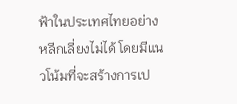ฟ้าในประเทศไทยอย่างหลีกเลี่ยงไม่ได้ โดยมีแนวโน้มที่จะสร้างการเป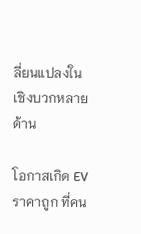ลี่ยนแปลงในเชิงบวกหลายด้าน

โอกาสเกิด EV ราคาถูก ที่คน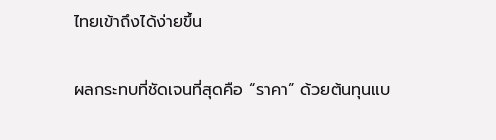ไทยเข้าถึงได้ง่ายขึ้น

ผลกระทบที่ชัดเจนที่สุดคือ “ราคา” ด้วยต้นทุนแบ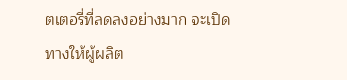ตเตอรี่ที่ลดลงอย่างมาก จะเปิดทางให้ผู้ผลิต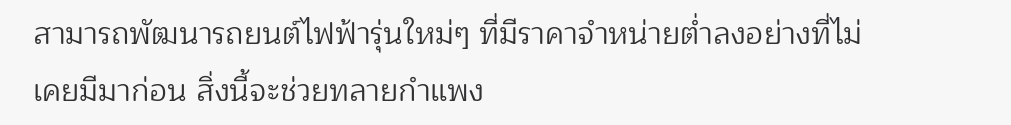สามารถพัฒนารถยนต์ไฟฟ้ารุ่นใหม่ๆ ที่มีราคาจำหน่ายต่ำลงอย่างที่ไม่เคยมีมาก่อน สิ่งนี้จะช่วยทลายกำแพง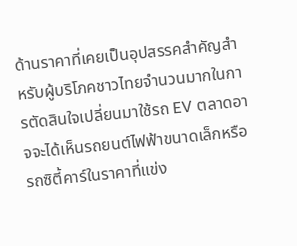ด้านราคาที่เคยเป็นอุปสรรคสำคัญสำหรับผู้บริโภคชาวไทยจำนวนมากในการตัดสินใจเปลี่ยนมาใช้รถ EV ตลาดอาจจะได้เห็นรถยนต์ไฟฟ้าขนาดเล็กหรือรถซิตี้คาร์ในราคาที่แข่ง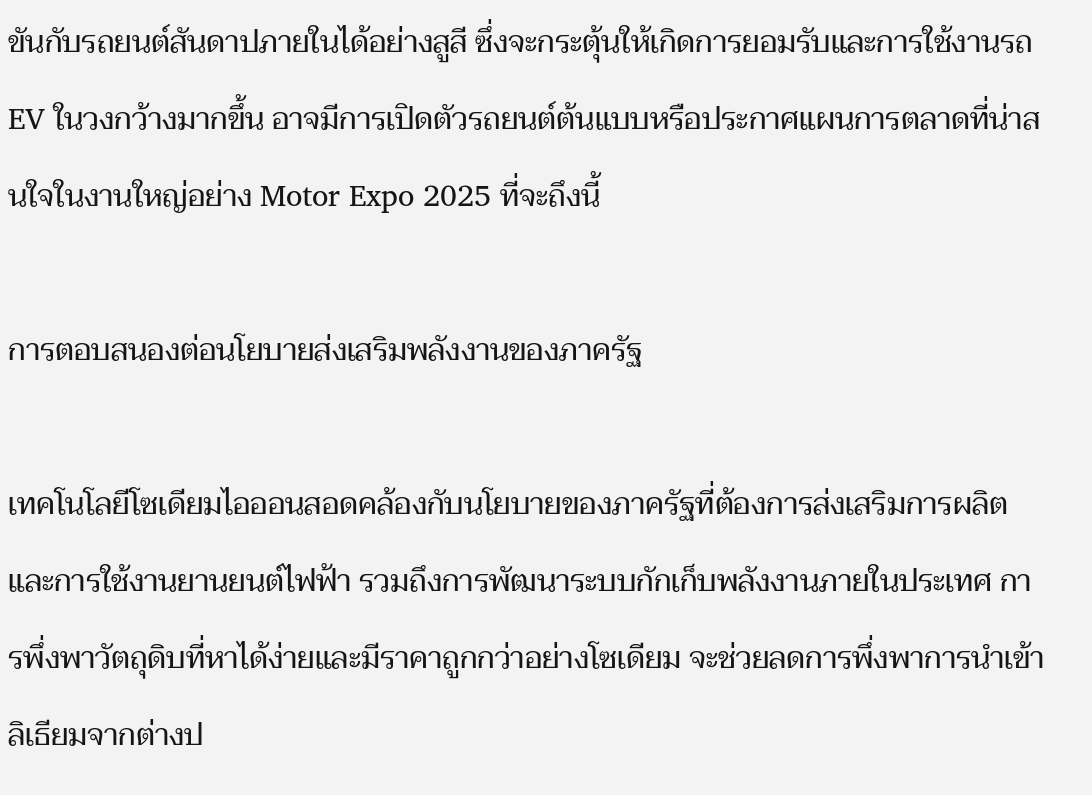ขันกับรถยนต์สันดาปภายในได้อย่างสูสี ซึ่งจะกระตุ้นให้เกิดการยอมรับและการใช้งานรถ EV ในวงกว้างมากขึ้น อาจมีการเปิดตัวรถยนต์ต้นแบบหรือประกาศแผนการตลาดที่น่าสนใจในงานใหญ่อย่าง Motor Expo 2025 ที่จะถึงนี้

การตอบสนองต่อนโยบายส่งเสริมพลังงานของภาครัฐ

เทคโนโลยีโซเดียมไอออนสอดคล้องกับนโยบายของภาครัฐที่ต้องการส่งเสริมการผลิตและการใช้งานยานยนต์ไฟฟ้า รวมถึงการพัฒนาระบบกักเก็บพลังงานภายในประเทศ การพึ่งพาวัตถุดิบที่หาได้ง่ายและมีราคาถูกกว่าอย่างโซเดียม จะช่วยลดการพึ่งพาการนำเข้าลิเธียมจากต่างป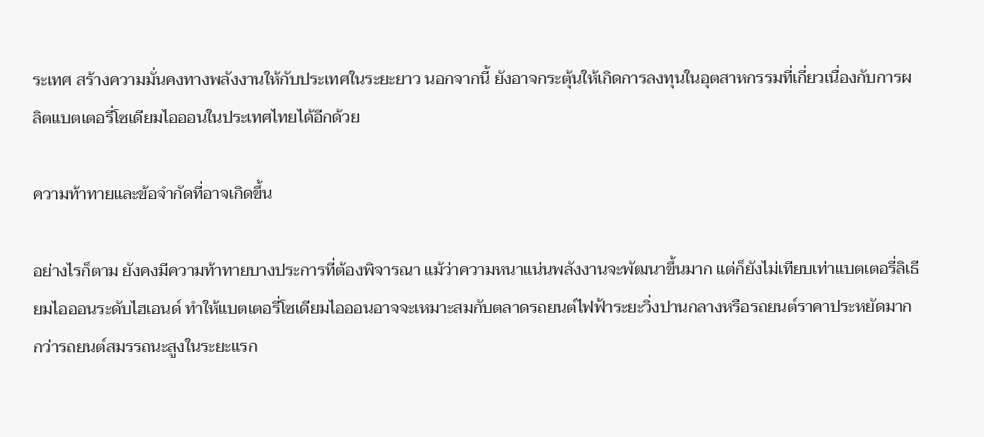ระเทศ สร้างความมั่นคงทางพลังงานให้กับประเทศในระยะยาว นอกจากนี้ ยังอาจกระตุ้นให้เกิดการลงทุนในอุตสาหกรรมที่เกี่ยวเนื่องกับการผลิตแบตเตอรี่โซเดียมไอออนในประเทศไทยได้อีกด้วย

ความท้าทายและข้อจำกัดที่อาจเกิดขึ้น

อย่างไรก็ตาม ยังคงมีความท้าทายบางประการที่ต้องพิจารณา แม้ว่าความหนาแน่นพลังงานจะพัฒนาขึ้นมาก แต่ก็ยังไม่เทียบเท่าแบตเตอรี่ลิเธียมไอออนระดับไฮเอนด์ ทำให้แบตเตอรี่โซเดียมไอออนอาจจะเหมาะสมกับตลาดรถยนต์ไฟฟ้าระยะวิ่งปานกลางหรือรถยนต์ราคาประหยัดมากกว่ารถยนต์สมรรถนะสูงในระยะแรก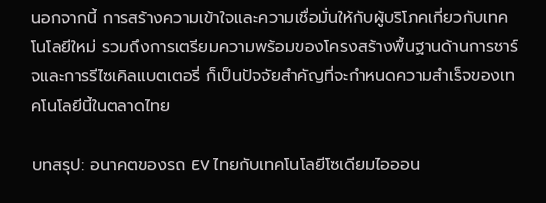นอกจากนี้ การสร้างความเข้าใจและความเชื่อมั่นให้กับผู้บริโภคเกี่ยวกับเทคโนโลยีใหม่ รวมถึงการเตรียมความพร้อมของโครงสร้างพื้นฐานด้านการชาร์จและการรีไซเคิลแบตเตอรี่ ก็เป็นปัจจัยสำคัญที่จะกำหนดความสำเร็จของเทคโนโลยีนี้ในตลาดไทย

บทสรุป: อนาคตของรถ EV ไทยกับเทคโนโลยีโซเดียมไอออน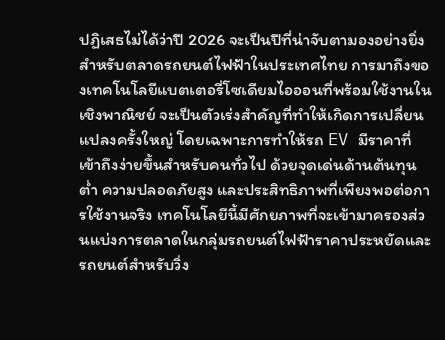ปฏิเสธไม่ได้ว่าปี 2026 จะเป็นปีที่น่าจับตามองอย่างยิ่งสำหรับตลาดรถยนต์ไฟฟ้าในประเทศไทย การมาถึงของเทคโนโลยีแบตเตอรี่โซเดียมไอออนที่พร้อมใช้งานในเชิงพาณิชย์ จะเป็นตัวเร่งสำคัญที่ทำให้เกิดการเปลี่ยนแปลงครั้งใหญ่ โดยเฉพาะการทำให้รถ EV มีราคาที่เข้าถึงง่ายขึ้นสำหรับคนทั่วไป ด้วยจุดเด่นด้านต้นทุนต่ำ ความปลอดภัยสูง และประสิทธิภาพที่เพียงพอต่อการใช้งานจริง เทคโนโลยีนี้มีศักยภาพที่จะเข้ามาครองส่วนแบ่งการตลาดในกลุ่มรถยนต์ไฟฟ้าราคาประหยัดและรถยนต์สำหรับวิ่ง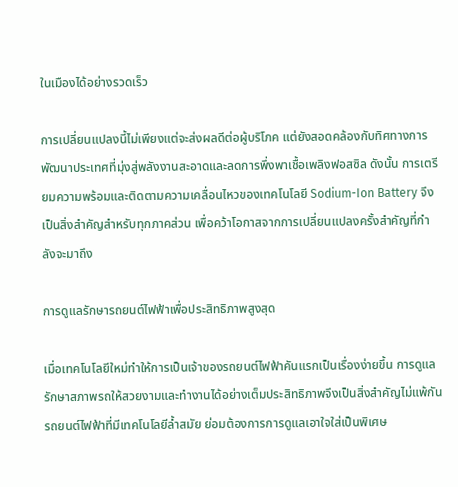ในเมืองได้อย่างรวดเร็ว

การเปลี่ยนแปลงนี้ไม่เพียงแต่จะส่งผลดีต่อผู้บริโภค แต่ยังสอดคล้องกับทิศทางการพัฒนาประเทศที่มุ่งสู่พลังงานสะอาดและลดการพึ่งพาเชื้อเพลิงฟอสซิล ดังนั้น การเตรียมความพร้อมและติดตามความเคลื่อนไหวของเทคโนโลยี Sodium-Ion Battery จึงเป็นสิ่งสำคัญสำหรับทุกภาคส่วน เพื่อคว้าโอกาสจากการเปลี่ยนแปลงครั้งสำคัญที่กำลังจะมาถึง

การดูแลรักษารถยนต์ไฟฟ้าเพื่อประสิทธิภาพสูงสุด

เมื่อเทคโนโลยีใหม่ทำให้การเป็นเจ้าของรถยนต์ไฟฟ้าคันแรกเป็นเรื่องง่ายขึ้น การดูแลรักษาสภาพรถให้สวยงามและทำงานได้อย่างเต็มประสิทธิภาพจึงเป็นสิ่งสำคัญไม่แพ้กัน รถยนต์ไฟฟ้าที่มีเทคโนโลยีล้ำสมัย ย่อมต้องการการดูแลเอาใจใส่เป็นพิเศษ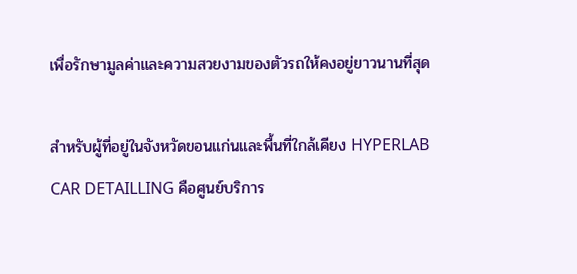เพื่อรักษามูลค่าและความสวยงามของตัวรถให้คงอยู่ยาวนานที่สุด

สำหรับผู้ที่อยู่ในจังหวัดขอนแก่นและพื้นที่ใกล้เคียง HYPERLAB CAR DETAILLING คือศูนย์บริการ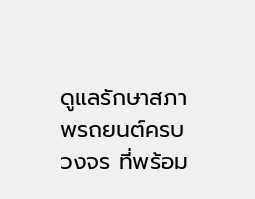ดูแลรักษาสภาพรถยนต์ครบวงจร ที่พร้อม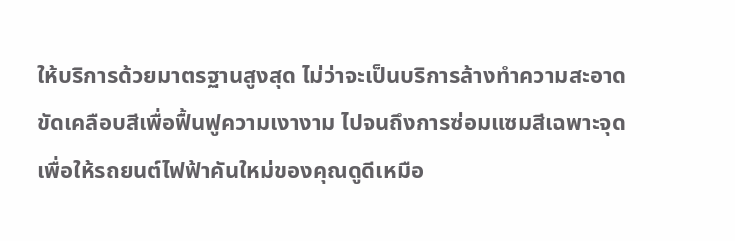ให้บริการด้วยมาตรฐานสูงสุด ไม่ว่าจะเป็นบริการล้างทำความสะอาด ขัดเคลือบสีเพื่อฟื้นฟูความเงางาม ไปจนถึงการซ่อมแซมสีเฉพาะจุด เพื่อให้รถยนต์ไฟฟ้าคันใหม่ของคุณดูดีเหมือ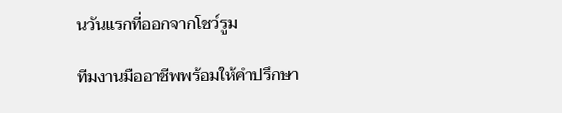นวันแรกที่ออกจากโชว์รูม

ทีมงานมืออาชีพพร้อมให้คำปรึกษา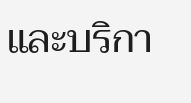และบริกา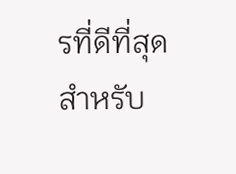รที่ดีที่สุดสำหรับ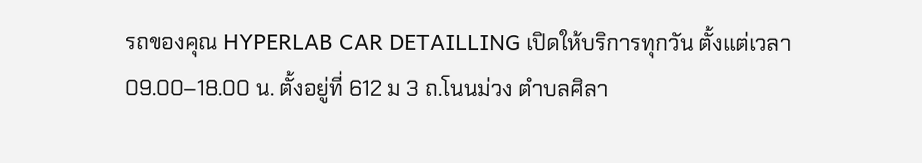รถของคุณ HYPERLAB CAR DETAILLING เปิดให้บริการทุกวัน ตั้งแต่เวลา 09.00–18.00 น. ตั้งอยู่ที่ 612 ม 3 ถ.โนนม่วง ตำบลศิลา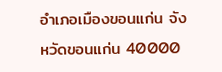อำเภอเมืองขอนแก่น จังหวัดขอนแก่น 40000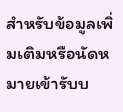สำหรับข้อมูลเพิ่มเติมหรือนัดหมายเข้ารับบ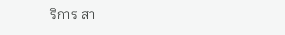ริการ สา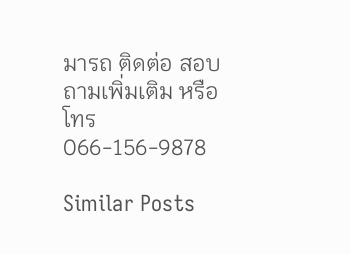มารถ ติดต่อ สอบถามเพิ่มเติม หรือโทร 066-156-9878

Similar Posts